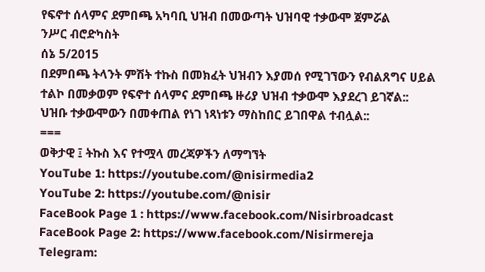የፍኖተ ሰላምና ደምበጫ አካባቢ ህዝብ በመውጣት ህዝባዊ ተቃውሞ ጀምሯል
ንሥር ብሮድካስት
ሰኔ 5/2015
በደምበጫ ትላንት ምሽት ተኩስ በመክፈት ህዝብን እያመሰ የሚገኘውን የብልጸግና ሀይል ተልኮ በመቃወም የፍኖተ ሰላምና ደምበጫ ዙሪያ ህዝብ ተቃውሞ እያደረገ ይገኛል::
ህዝቡ ተቃውሞውን በመቀጠል የነገ ነጻነቱን ማስከበር ይገበዋል ተብሏል::
===
ወቅታዊ ፤ ትኩስ እና የተሟላ መረጃዎችን ለማግኘት
YouTube 1: https://youtube.com/@nisirmedia2
YouTube 2: https://youtube.com/@nisir
FaceBook Page 1 : https://www.facebook.com/Nisirbroadcast
FaceBook Page 2: https://www.facebook.com/Nisirmereja
Telegram: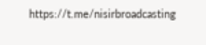https://t.me/nisirbroadcasting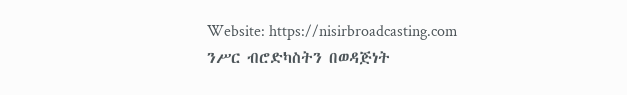Website: https://nisirbroadcasting.com
ንሥር ብሮድካስትን በወዳጅነት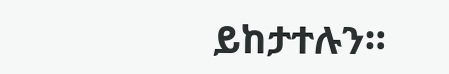ይከታተሉን።